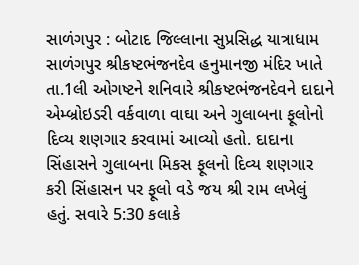સાળંગપુર : બોટાદ જિલ્લાના સુપ્રસિદ્ધ યાત્રાધામ સાળંગપુર શ્રીકષ્ટભંજનદેવ હનુમાનજી મંદિર ખાતે તા.1લી ઓગષ્ટને શનિવારે શ્રીકષ્ટભંજનદેવને દાદાને એમ્બ્રોઇડરી વર્કવાળા વાઘા અને ગુલાબના ફૂલોનો દિવ્ય શણગાર કરવામાં આવ્યો હતો. દાદાના સિંહાસને ગુલાબના મિકસ ફૂલનો દિવ્ય શણગાર કરી સિંહાસન પર ફૂલો વડે જય શ્રી રામ લખેલું હતું. સવારે 5:30 કલાકે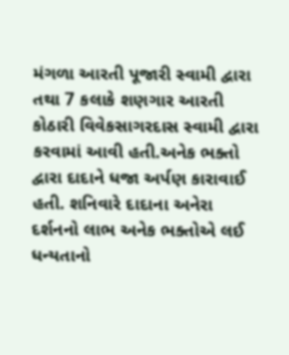મંગળા આરતી પૂજારી સ્વામી દ્વારા તથા 7 કલાકે શણગાર આરતી કોઠારી વિવેકસાગરદાસ સ્વામી દ્વારા કરવામાં આવી હતી.અનેક ભક્તો દ્વારા દાદાને ધજા અર્પણ કારાવાઈ હતી. શનિવારે દાદાના અનેરા દર્શનનો લાભ અનેક ભક્તોએ લઈ ધન્યતાનો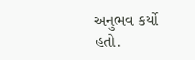અનુભવ કર્યો હતો.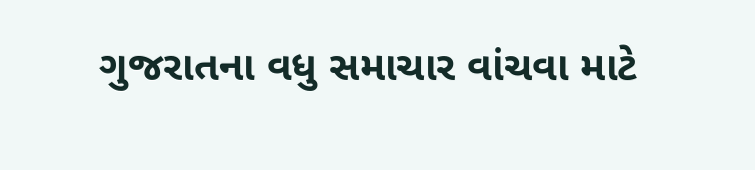ગુજરાતના વધુ સમાચાર વાંચવા માટે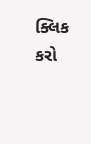ક્લિક કરો